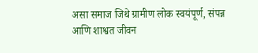असा समाज जिथे ग्रामीण लोक स्वयंपूर्ण, संपन्न आणि शाश्वत जीवन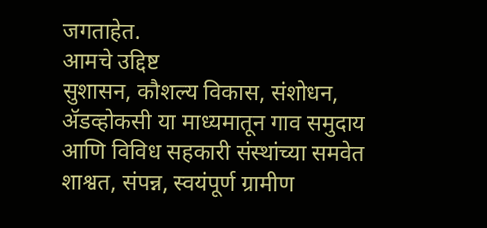जगताहेत.
आमचे उद्दिष्ट
सुशासन, कौशल्य विकास, संशोधन, ॲडव्होकसी या माध्यमातून गाव समुदाय आणि विविध सहकारी संस्थांच्या समवेत शाश्वत, संपन्न, स्वयंपूर्ण ग्रामीण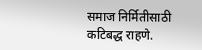समाज निर्मितीसाठी कटिबद्ध राहणे.